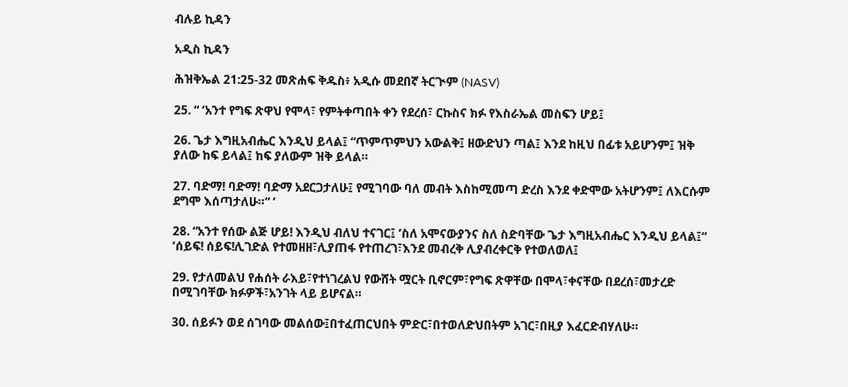ብሉይ ኪዳን

አዲስ ኪዳን

ሕዝቅኤል 21:25-32 መጽሐፍ ቅዱስ፥ አዲሱ መደበኛ ትርጒም (NASV)

25. “ ‘አንተ የግፍ ጽዋህ የሞላ፣ የምትቀጣበት ቀን የደረሰ፣ ርኩስና ክፉ የእስራኤል መስፍን ሆይ፤

26. ጌታ እግዚአብሔር እንዲህ ይላል፤ “ጥምጥምህን አውልቅ፤ ዘውድህን ጣል፤ እንደ ከዚህ በፊቱ አይሆንም፤ ዝቅ ያለው ከፍ ይላል፤ ከፍ ያለውም ዝቅ ይላል።

27. ባድማ! ባድማ! ባድማ አደርጋታለሁ፤ የሚገባው ባለ መብት እስከሚመጣ ድረስ እንደ ቀድሞው አትሆንም፤ ለእርሱም ደግሞ እሰጣታለሁ።” ’

28. “አንተ የሰው ልጅ ሆይ! እንዲህ ብለህ ተናገር፤ ‘ስለ አሞናውያንና ስለ ስድባቸው ጌታ እግዚአብሔር እንዲህ ይላል፤“ ‘ሰይፍ! ሰይፍ!ሊገድል የተመዘዘ፣ሊያጠፋ የተጠረገ፣እንደ መብረቅ ሊያብረቀርቅ የተወለወለ፤

29. የታለመልህ የሐሰት ራእይ፣የተነገረልህ የውሸት ሟርት ቢኖርም፣የግፍ ጽዋቸው በሞላ፣ቀናቸው በደረሰ፣መታረድ በሚገባቸው ክፉዎች፣አንገት ላይ ይሆናል።

30. ሰይፉን ወደ ሰገባው መልሰው፤በተፈጠርህበት ምድር፣በተወለድህበትም አገር፣በዚያ እፈርድብሃለሁ።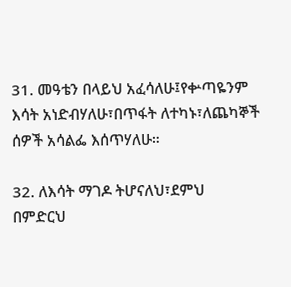31. መዓቴን በላይህ አፈሳለሁ፤የቍጣዬንም እሳት አነድብሃለሁ፣በጥፋት ለተካኑ፣ለጨካኞች ሰዎች አሳልፌ እሰጥሃለሁ።

32. ለእሳት ማገዶ ትሆናለህ፣ደምህ በምድርህ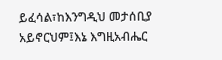ይፈሳል፣ከእንግዲህ መታሰቢያ አይኖርህም፤እኔ እግዚአብሔር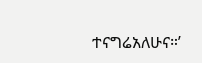ተናግሬአለሁና።’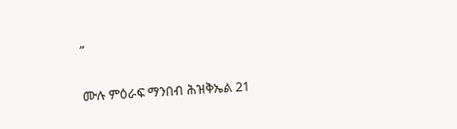”

ሙሉ ምዕራፍ ማንበብ ሕዝቅኤል 21